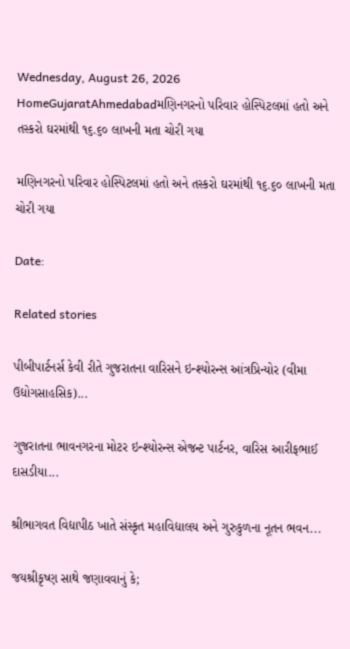Wednesday, August 26, 2026
HomeGujaratAhmedabadમણિનગરનો પરિવાર હોસ્પિટલમાં હતો અને તસ્કરો ઘરમાંથી ૧૬.૬૦ લાખની મતા ચોરી ગયા

મણિનગરનો પરિવાર હોસ્પિટલમાં હતો અને તસ્કરો ઘરમાંથી ૧૬.૬૦ લાખની મતા ચોરી ગયા

Date:

Related stories

પીબીપાર્ટનર્સ કેવી રીતે ગુજરાતના વારિસને ઇન્શ્યોરન્સ આંત્રપ્રિન્યોર (વીમા ઉદ્યોગસાહસિક)...

ગુજરાતના ભાવનગરના મોટર ઇન્શ્યોરન્સ એજન્ટ પાર્ટનર, વારિસ આરીફભાઈ દાસડીયા...

શ્રીભાગવત વિદ્યાપીઠ ખાતે સંસ્કૃત મહાવિદ્યાલય અને ગુરુકુળના નૂતન ભવન...

જયશ્રીકૃષ્ણ સાથે જણાવવાનું કે;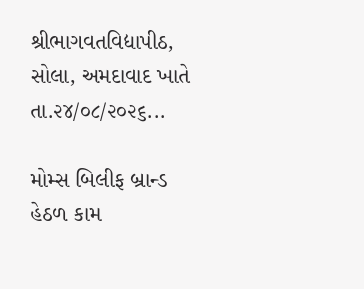શ્રીભાગવતવિદ્યાપીઠ, સોલા, અમદાવાદ ખાતે તા.૨૪/૦૮/૨૦૨૬...

મોમ્સ બિલીફ બ્રાન્ડ હેઠળ કામ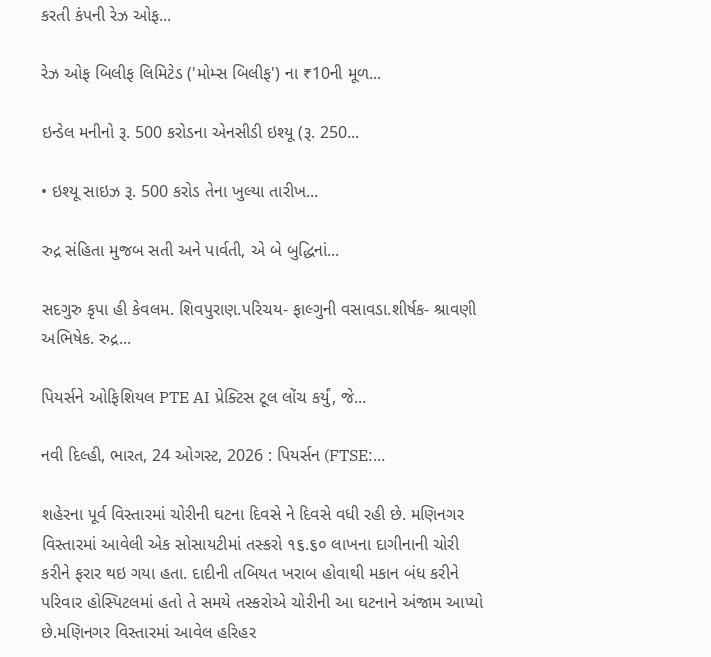કરતી કંપની રેઝ ઓફ...

રેઝ ઓફ બિલીફ લિમિટેડ ('મોમ્સ બિલીફ') ના ₹10ની મૂળ...

ઇન્ડેલ મનીનો રૂ. 500 કરોડના એનસીડી ઇશ્યૂ (રૂ. 250...

• ઇશ્યૂ સાઇઝ રૂ. 500 કરોડ તેના ખુલ્યા તારીખ...

રુદ્ર સંહિતા મુજબ સતી અને પાર્વતી, એ બે બુદ્ધિનાં...

સદગુરુ કૃપા હી કેવલમ. શિવપુરાણ.પરિચય- ફાલ્ગુની વસાવડા.શીર્ષક- શ્રાવણી અભિષેક. રુદ્ર...

પિયર્સને ઓફિશિયલ PTE AI પ્રેક્ટિસ ટૂલ લોંચ કર્યું, જે...

નવી દિલ્હી, ભારત, 24 ઓગસ્ટ, 2026 : પિયર્સન (FTSE:...

શહેરના પૂર્વ વિસ્તારમાં ચોરીની ઘટના દિવસે ને દિવસે વધી રહી છે. મણિનગર વિસ્તારમાં આવેલી એક સોસાયટીમાં તસ્કરો ૧૬.૬૦ લાખના દાગીનાની ચોરી કરીને ફરાર થઇ ગયા હતા. દાદીની તબિયત ખરાબ હોવાથી મકાન બંધ કરીને પરિવાર હોસ્પિટલમાં હતો તે સમયે તસ્કરોએ ચોરીની આ ઘટનાને અંજામ આપ્યો છે.મણિનગર વિસ્તારમાં આવેલ હરિહર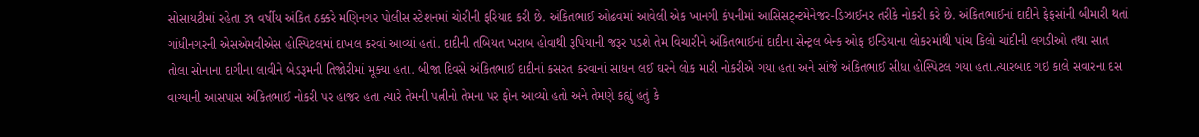સોસાયટીમાં રહેતા ૩૧ વર્ષીય અંકિત ઠક્કરે મણિનગર પોલીસ સ્ટેશનમાં ચોરીની ફરિયાદ કરી છે. અંકિતભાઈ ઓઢવમાં આવેલી એક ખાનગી કંપનીમાં આ‌સિસટ્ન્ટમેનેજર-ડિઝાઈનર તરીકે નોકરી કરે છે. અંકિતભાઈનાં દાદીને ફેફસાંની બીમારી થતાં ગાંધીનગરની એસએમવીએસ હોસ્પિટલમાં દાખલ કરવાં આવ્યાં હતાં. દાદીની તબિયત ખરાબ હોવાથી રૂપિયાની જરૂર પડશે તેમ વિચારીને અંકિતભાઈનાં દાદીના સેન્ટ્રલ બેન્ક ઓફ ઇન્ડિયાના લોકરમાંથી પાંચ કિલો ચાંદીની લગડીઓ તથા સાત તોલા સોનાના દાગીના લાવીને બેડરૂમની તિજોરીમાં મૂક્યા હતા. બીજા દિવસે અંકિતભાઈ દાદીનાં કસરત કરવાનાં સાધન લઈ ઘરને લોક મારી નોકરીએ ગયા હતા અને સાંજે અંકિતભાઈ સીધા હોસ્પિટલ ગયા હતા.ત્યારબાદ ગઇ કાલે સવારના દસ વાગ્યાની આસપાસ અંકિતભાઈ નોકરી પર હાજર હતા ત્યારે તેમની પત્નીનો તેમના પર ફોન આવ્યો હતો અને તેમણે કહ્યું હતું કે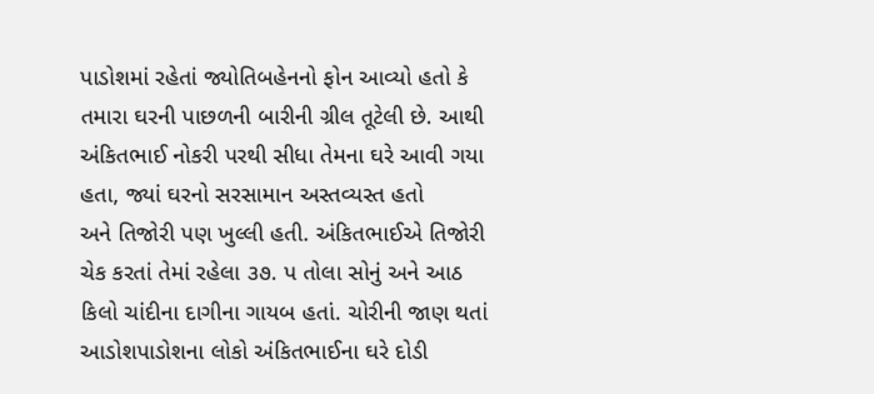પાડોશમાં રહેતાં જ્યોતિબહેનનો ફોન આવ્યો હતો કે તમારા ઘરની પાછળની બારીની ગ્રીલ તૂટેલી છે. આથી અંકિતભાઈ નોકરી પરથી સીધા તેમના ઘરે આવી ગયા હતા, જ્યાં ઘરનો સરસામાન અસ્તવ્યસ્ત હતો અને ‌તિજોરી પણ ખુલ્લી હતી. અંકિતભાઈએ ‌તિજોરી ચેક કરતાં તેમાં રહેલા ૩૭. પ તોલા સોનું અને આઠ કિલો ચાંદીના દાગીના ગાયબ હતાં. ચોરીની જાણ થતાં આડોશપાડોશના લોકો અંકિતભાઈના ઘરે દોડી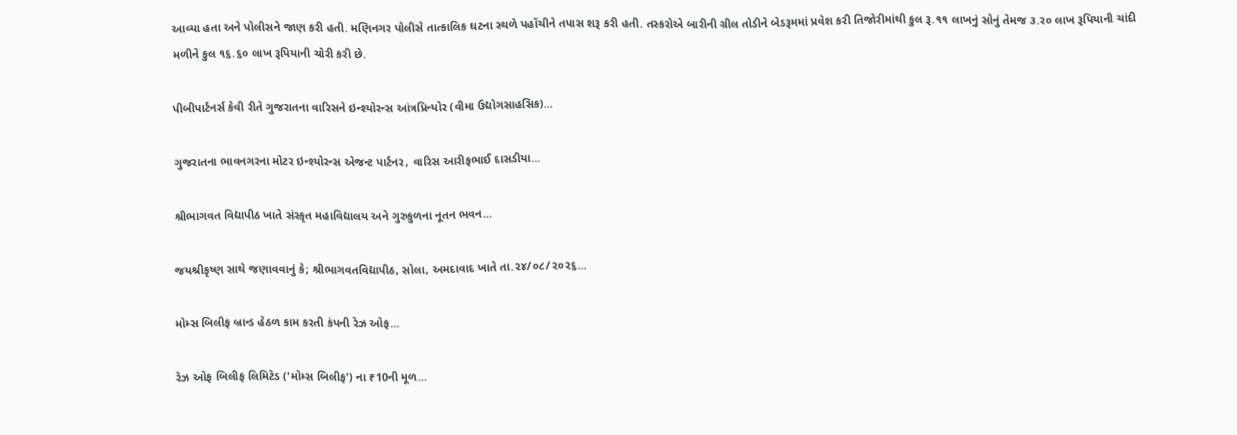આવ્યા હતા અને પોલીસને જાણ કરી હતી. મણિનગર પોલીસે તાત્કા‌લિક ઘટના સ્થળે પહોંચીને તપાસ શરૂ કરી હતી. તસ્કરોએ બારીની ગ્રીલ તોડીને બેડરૂમમાં પ્રવેશ કરી તિજોરીમાંથી કુલ રૂ.૧૧ લાખનું સોનું તેમજ ૩.ર૦ લાખ રૂપિયાની ચાંદી મળીને કુલ ૧૬.૬૦ લાખ રૂપિયાની ચોરી કરી છે.

પીબીપાર્ટનર્સ કેવી રીતે ગુજરાતના વારિસને ઇન્શ્યોરન્સ આંત્રપ્રિન્યોર (વીમા ઉદ્યોગસાહસિક)...

ગુજરાતના ભાવનગરના મોટર ઇન્શ્યોરન્સ એજન્ટ પાર્ટનર, વારિસ આરીફભાઈ દાસડીયા...

શ્રીભાગવત વિદ્યાપીઠ ખાતે સંસ્કૃત મહાવિદ્યાલય અને ગુરુકુળના નૂતન ભવન...

જયશ્રીકૃષ્ણ સાથે જણાવવાનું કે; શ્રીભાગવતવિદ્યાપીઠ, સોલા, અમદાવાદ ખાતે તા.૨૪/૦૮/૨૦૨૬...

મોમ્સ બિલીફ બ્રાન્ડ હેઠળ કામ કરતી કંપની રેઝ ઓફ...

રેઝ ઓફ બિલીફ લિમિટેડ ('મોમ્સ બિલીફ') ના ₹10ની મૂળ...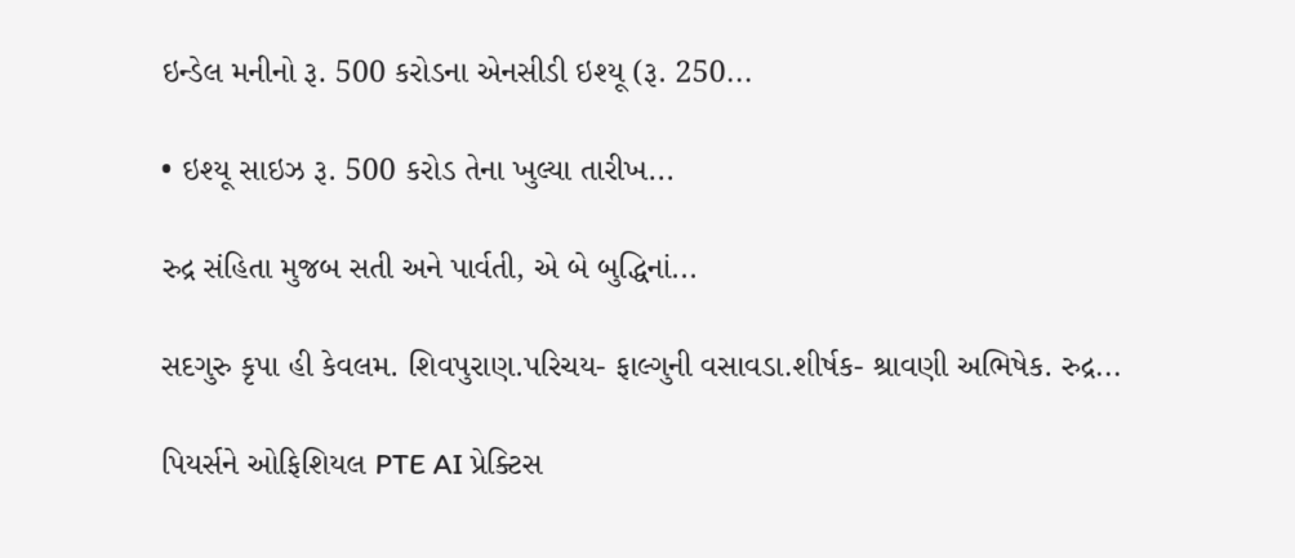ઇન્ડેલ મનીનો રૂ. 500 કરોડના એનસીડી ઇશ્યૂ (રૂ. 250...

• ઇશ્યૂ સાઇઝ રૂ. 500 કરોડ તેના ખુલ્યા તારીખ...

રુદ્ર સંહિતા મુજબ સતી અને પાર્વતી, એ બે બુદ્ધિનાં...

સદગુરુ કૃપા હી કેવલમ. શિવપુરાણ.પરિચય- ફાલ્ગુની વસાવડા.શીર્ષક- શ્રાવણી અભિષેક. રુદ્ર...

પિયર્સને ઓફિશિયલ PTE AI પ્રેક્ટિસ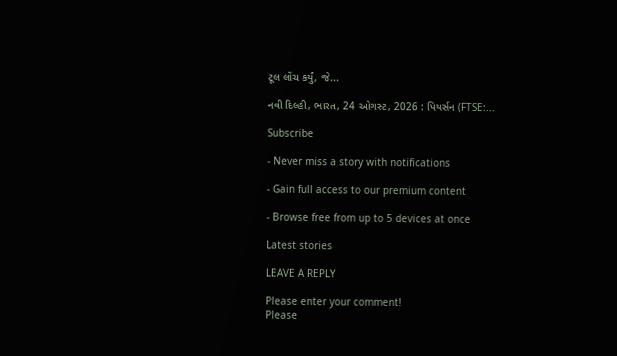ટૂલ લોંચ કર્યું, જે...

નવી દિલ્હી, ભારત, 24 ઓગસ્ટ, 2026 : પિયર્સન (FTSE:...

Subscribe

- Never miss a story with notifications

- Gain full access to our premium content

- Browse free from up to 5 devices at once

Latest stories

LEAVE A REPLY

Please enter your comment!
Please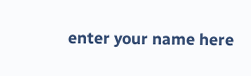enter your name here